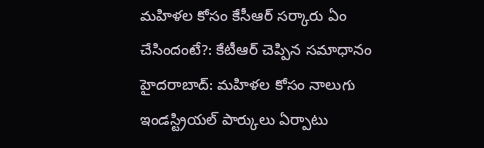మహిళల కోసం కేసీఆర్ సర్కారు ఏం చేసిందంటే?: కేటీఆర్ చెప్పిన సమాధానం
హైదరాబాద్: మహిళల కోసం నాలుగు ఇండస్ట్రియల్ పార్కులు ఏర్పాటు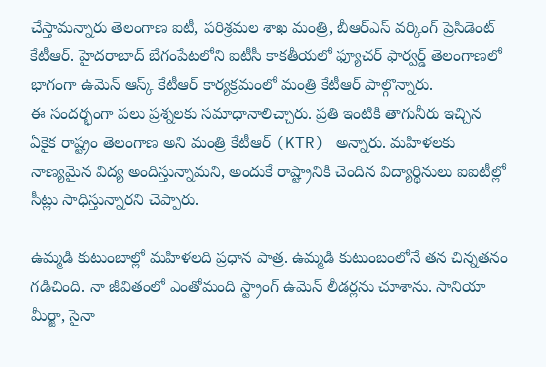చేస్తామన్నారు తెలంగాణ ఐటీ, పరిశ్రమల శాఖ మంత్రి, బీఆర్ఎస్ వర్కింగ్ ప్రెసిడెంట్ కేటీఆర్. హైదరాబాద్ బేగంపేటలోని ఐటీసీ కాకతీయలో ఫ్యూచర్ ఫార్వర్డ్ తెలంగాణలో భాగంగా ఉమెన్ ఆస్క్ కేటీఆర్ కార్యక్రమంలో మంత్రి కేటీఆర్ పాల్గొన్నారు.
ఈ సందర్భంగా పలు ప్రశ్నలకు సమాధానాలిచ్చారు. ప్రతి ఇంటికి తాగునీరు ఇచ్చిన ఏకైక రాష్ట్రం తెలంగాణ అని మంత్రి కేటీఆర్ (KTR) అన్నారు. మహిళలకు నాణ్యమైన విద్య అందిస్తున్నామని, అందుకే రాష్ట్రానికి చెందిన విద్యార్థినులు ఐఐటీల్లో సీట్లు సాధిస్తున్నారని చెప్పారు.

ఉమ్మడి కుటుంబాల్లో మహిళలది ప్రధాన పాత్ర. ఉమ్మడి కుటుంబంలోనే తన చిన్నతనం గడిచింది. నా జీవితంలో ఎంతోమంది స్ట్రాంగ్ ఉమెన్ లీడర్లను చూశాను. సానియా మీర్జా, సైనా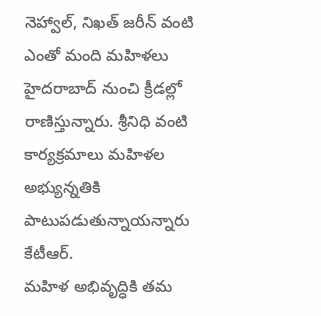నెహ్వాల్, నిఖత్ జరీన్ వంటి ఎంతో మంది మహిళలు హైదరాబాద్ నుంచి క్రీడల్లో రాణిస్తున్నారు. శ్రీనిధి వంటి కార్యక్రమాలు మహిళల అభ్యున్నతికి పాటుపడుతున్నాయన్నారు కేటీఆర్.
మహిళ అభివృద్ధికి తమ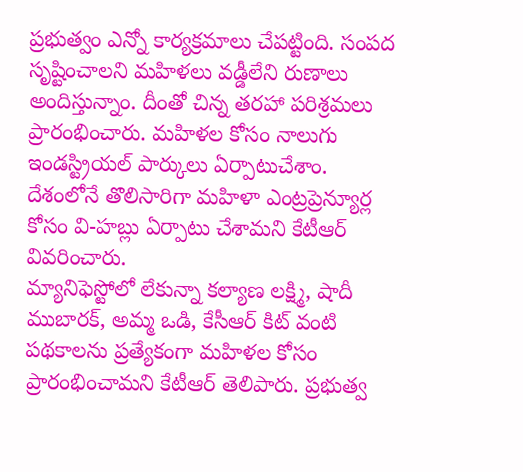ప్రభుత్వం ఎన్నో కార్యక్రమాలు చేపట్టింది. సంపద సృష్టించాలని మహిళలు వడ్డీలేని రుణాలు అందిస్తున్నాం. దీంతో చిన్న తరహా పరిశ్రమలు ప్రారంభించారు. మహిళల కోసం నాలుగు ఇండస్ట్రియల్ పార్కులు ఏర్పాటుచేశాం. దేశంలోనే తొలిసారిగా మహిళా ఎంట్రప్రెన్యూర్ల కోసం వి-హబ్లు ఏర్పాటు చేశామని కేటీఆర్ వివరించారు.
మ్యానిఫెస్టోలో లేకున్నా కల్యాణ లక్ష్మి, షాదీ ముబారక్, అమ్మ ఒడి, కేసీఆర్ కిట్ వంటి పథకాలను ప్రత్యేకంగా మహిళల కోసం ప్రారంభించామని కేటీఆర్ తెలిపారు. ప్రభుత్వ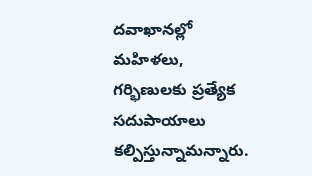దవాఖానల్లో మహిళలు, గర్భిణులకు ప్రత్యేక సదుపాయాలు కల్పిస్తున్నామన్నారు.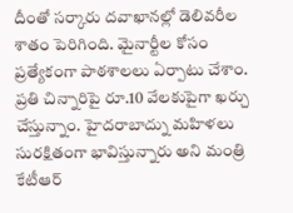దీంతో సర్కారు దవాఖానల్లో డెలివరీల శాతం పెరిగింది. మైనార్టీల కోసం ప్రత్యేకంగా పాఠశాలలు ఏర్పాటు చేశాం. ప్రతి చిన్నారిపై రూ.10 వేలకుపైగా ఖర్చు చేస్తున్నాం. హైదరాబాద్ను మహిళలు సురక్షితంగా భావిస్తున్నారు అని మంత్రి కేటీఆర్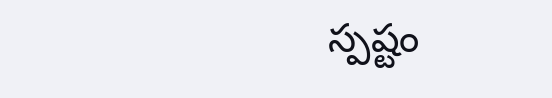స్పష్టం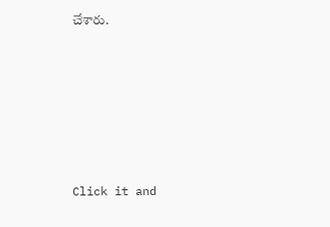చేశారు.












Click it and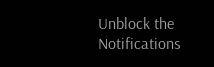Unblock the Notifications